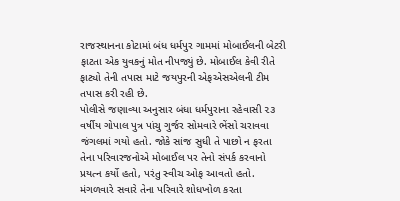રાજસ્થાનના કોટામાં બંધ ધર્મપુર ગામમાં મોબાઈલની બેટરી ફાટતા એક યુવકનું મોત નીપજ્યું છે. મોબાઈલ કેવી રીતે ફાટ્યો તેની તપાસ માટે જયપુરની એફએસએલની ટીમ તપાસ કરી રહી છે.
પોલીસે જણાવ્યા અનુસાર બંધા ધર્મપુરાના રહેવાસી ૨૩ વર્ષીય ગોપાલ પુત્ર પાંચુ ગુર્જર સોમવારે ભેંસો ચરાવવા જંગલમાં ગયો હતો. જોકે સાંજ સુધી તે પાછો ન ફરતા તેના પરિવારજનોએ મોબાઈલ પર તેનો સંપર્ક કરવાનો પ્રયત્ન કર્યો હતો, પરંતુ સ્વીચ ઓફ આવતો હતો. મંગળવારે સવારે તેના પરિવારે શોધખોળ કરતા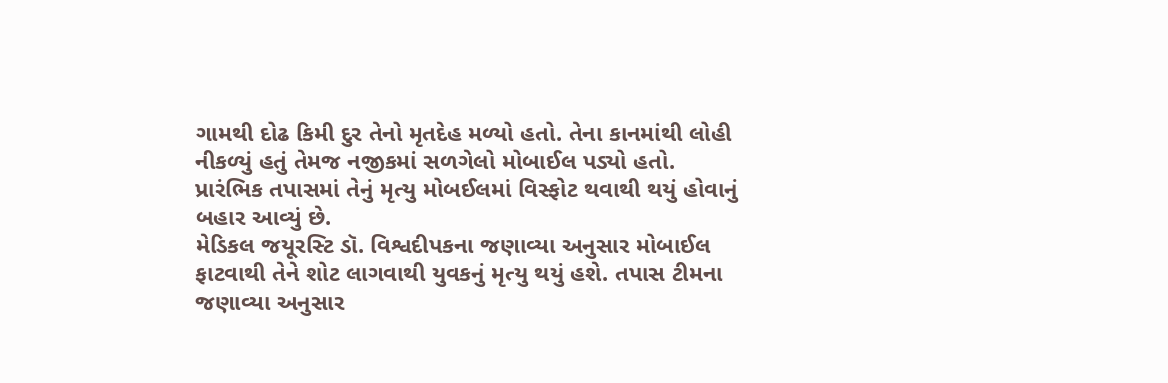ગામથી દોઢ કિમી દુર તેનો મૃતદેહ મળ્યો હતો. તેના કાનમાંથી લોહી નીકળ્યું હતું તેમજ નજીકમાં સળગેલો મોબાઈલ પડ્યો હતો. પ્રારંભિક તપાસમાં તેનું મૃત્યુ મોબઈલમાં વિસ્ફોટ થવાથી થયું હોવાનું બહાર આવ્યું છે.
મેડિકલ જયૂરસ્ટિ ડૉ. વિશ્વદીપકના જણાવ્યા અનુસાર મોબાઈલ ફાટવાથી તેને શોટ લાગવાથી યુવકનું મૃત્યુ થયું હશે. તપાસ ટીમના જણાવ્યા અનુસાર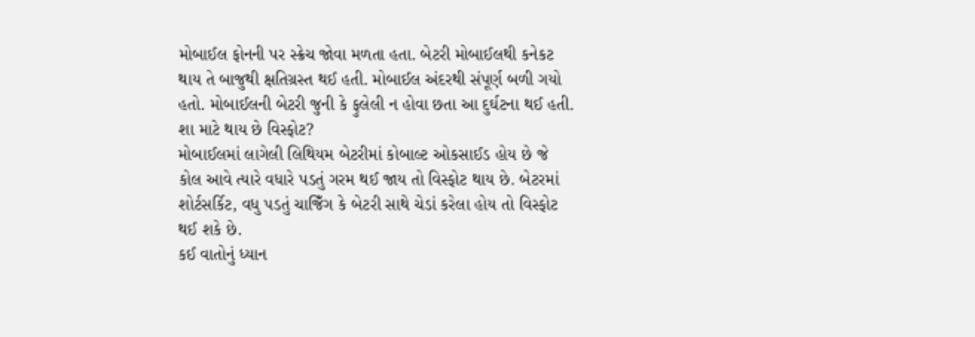મોબાઈલ ફોનની પર સ્ક્રેચ જોવા મળતા હતા. બેટરી મોબાઈલથી કનેકટ થાય તે બાજુથી ક્ષતિગ્રસ્ત થઈ હતી. મોબાઈલ અંદરથી સંપૂર્ણ બળી ગયો હતો. મોબાઈલની બેટરી જુની કે ફુલેલી ન હોવા છતા આ દુર્ઘટના થઈ હતી.
શા માટે થાય છે વિસ્ફોટ?
મોબાઈલમાં લાગેલી લિથિયમ બેટરીમાં કોબાલ્ટ ઓકસાઈડ હોય છે જે કોલ આવે ત્યારે વધારે પડતું ગરમ થઈ જાય તો વિસ્ફોટ થાય છે. બેટરમાં શોર્ટસર્કિટ, વધુ પડતું ચાજિઁગ કે બેટરી સાથે ચેડાં કરેલા હોય તો વિસ્ફોટ થઈ શકે છે.
કઈ વાતોનું ધ્યાન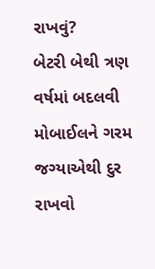રાખવું?
બેટરી બેથી ત્રણ વર્ષમાં બદલવી
મોબાઈલને ગરમ જગ્યાએથી દુર રાખવો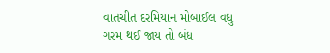વાતચીત દરમિયાન મોબાઈલ વધુ ગરમ થઈ જાય તો બંધ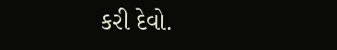કરી દેવો.